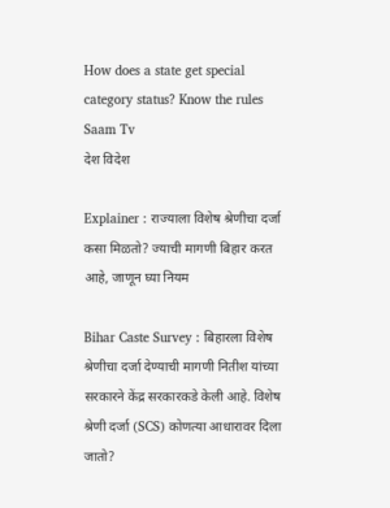How does a state get special category status? Know the rules  Saam Tv
देश विदेश

Explainer : राज्याला विशेष श्रेणीचा दर्जा कसा मिळतो? ज्याची मागणी बिहार करत आहे, जाणून घ्या नियम

Bihar Caste Survey : बिहारला विशेष श्रेणीचा दर्जा देण्याची मागणी नितीश यांच्या सरकारने केंद्र सरकारकडे केली आहे. विशेष श्रेणी दर्जा (SCS) कोणत्या आधारावर दिला जातो?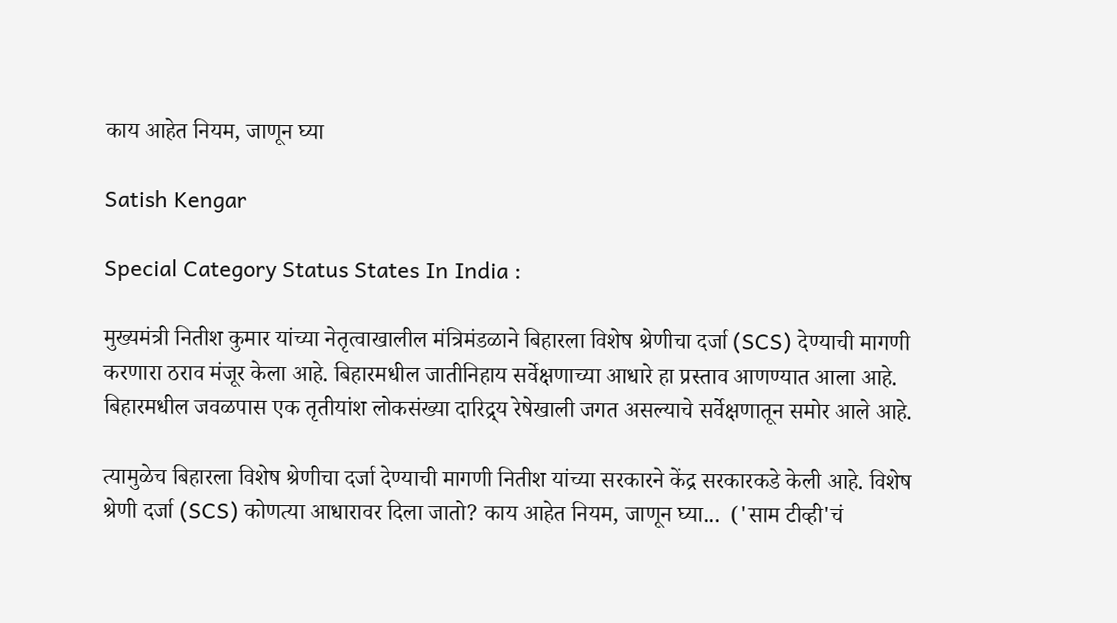काय आहेत नियम, जाणून घ्या

Satish Kengar

Special Category Status States In India :

मुख्यमंत्री नितीश कुमार यांच्या नेतृत्वाखालील मंत्रिमंडळाने बिहारला विशेष श्रेणीचा दर्जा (SCS) देण्याची मागणी करणारा ठराव मंजूर केला आहे. बिहारमधील जातीनिहाय सर्वेक्षणाच्या आधारे हा प्रस्ताव आणण्यात आला आहे. बिहारमधील जवळपास एक तृतीयांश लोकसंख्या दारिद्र्य रेषेखाली जगत असल्याचे सर्वेक्षणातून समोर आले आहे.

त्यामुळेच बिहारला विशेष श्रेणीचा दर्जा देण्याची मागणी नितीश यांच्या सरकारने केंद्र सरकारकडे केली आहे. विशेष श्रेणी दर्जा (SCS) कोणत्या आधारावर दिला जातो? काय आहेत नियम, जाणून घ्या...  ('साम टीव्ही'चं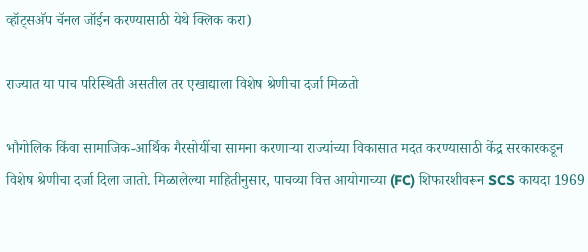व्हॉट्सअ‍ॅप चॅनल जॉईन करण्यासाठी येथे क्लिक करा)

राज्यात या पाच परिस्थिती असतील तर एखाद्याला विशेष श्रेणीचा दर्जा मिळतो

भौगोलिक किंवा सामाजिक-आर्थिक गैरसोयींचा सामना करणाऱ्या राज्यांच्या विकासात मदत करण्यासाठी केंद्र सरकारकडून विशेष श्रेणीचा दर्जा दिला जातो. मिळालेल्या माहितीनुसार, पाचव्या वित्त आयोगाच्या (FC) शिफारशीवरून SCS कायदा 1969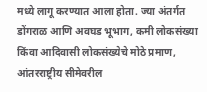मध्ये लागू करण्यात आला होता. ज्या अंतर्गत डोंगराळ आणि अवघड भूभाग, कमी लोकसंख्या किंवा आदिवासी लोकसंख्येचे मोठे प्रमाण, आंतरराष्ट्रीय सीमेवरील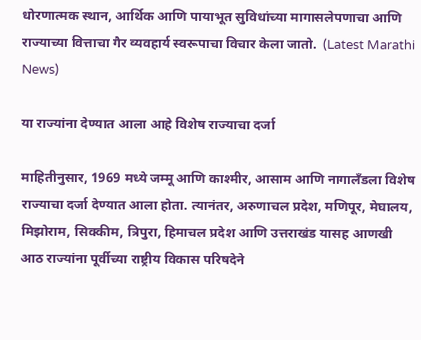धोरणात्मक स्थान, आर्थिक आणि पायाभूत सुविधांच्या मागासलेपणाचा आणि राज्याच्या वित्ताचा गैर व्यवहार्य स्वरूपाचा विचार केला जातो.  (Latest Marathi News)

या राज्यांना देण्यात आला आहे विशेष राज्याचा दर्जा

माहितीनुसार, 1969 मध्ये जम्मू आणि काश्मीर, आसाम आणि नागालँडला विशेष राज्याचा दर्जा देण्यात आला होता. त्यानंतर, अरुणाचल प्रदेश, मणिपूर, मेघालय, मिझोराम, सिक्कीम, त्रिपुरा, हिमाचल प्रदेश आणि उत्तराखंड यासह आणखी आठ राज्यांना पूर्वीच्या राष्ट्रीय विकास परिषदेने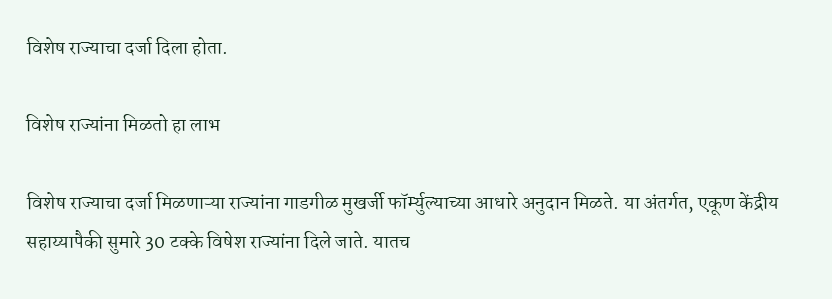विशेष राज्याचा दर्जा दिला होता.

विशेष राज्यांना मिळतो हा लाभ

विशेष राज्याचा दर्जा मिळणाऱ्या राज्यांना गाडगीळ मुखर्जी फॉर्म्युल्याच्या आधारे अनुदान मिळते. या अंतर्गत, एकूण केंद्रीय सहाय्यापैकी सुमारे 30 टक्के विषेश राज्यांना दिले जाते. यातच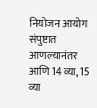नियोजन आयोग संपुष्टात आणल्यानंतर आणि 14 व्या, 15 व्या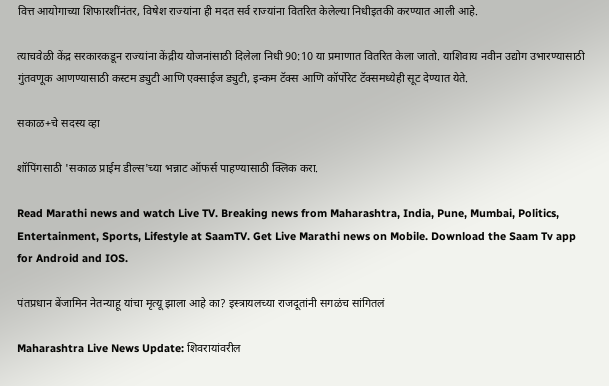वित्त आयोगाच्या शिफारशींनंतर, विषेश राज्यांना ही मदत सर्व राज्यांना वितरित केलेल्या निधीइतकी करण्यात आली आहे.

त्याचवेळी केंद्र सरकारकडून राज्यांना केंद्रीय योजनांसाठी दिलेला निधी 90:10 या प्रमाणात वितरित केला जातो. याशिवाय नवीन उद्योग उभारण्यासाठी गुंतवणूक आणण्यासाठी कस्टम ड्युटी आणि एक्साईज ड्युटी, इन्कम टॅक्स आणि कॉर्पोरेट टॅक्समध्येही सूट देण्यात येते.

सकाळ+चे सदस्य व्हा

शॉपिंगसाठी 'सकाळ प्राईम डील्स'च्या भन्नाट ऑफर्स पाहण्यासाठी क्लिक करा.

Read Marathi news and watch Live TV. Breaking news from Maharashtra, India, Pune, Mumbai, Politics, Entertainment, Sports, Lifestyle at SaamTV. Get Live Marathi news on Mobile. Download the Saam Tv app for Android and IOS.

पंतप्रधान बेंजामिन नेतन्याहू यांचा मृत्यू झाला आहे का? इस्त्रायलच्या राजदूतांनी सगळंच सांगितलं

Maharashtra Live News Update: शिवरायांवरील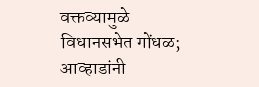वक्तव्यामुळे विधानसभेत गोंधळ; आव्हाडांनी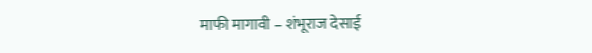माफी मागावी – शंभूराज देसाई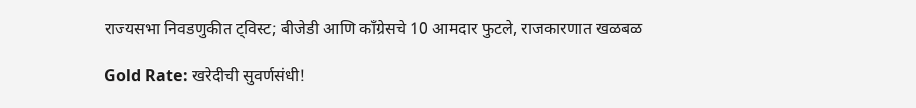राज्यसभा निवडणुकीत ट्विस्ट; बीजेडी आणि काँग्रेसचे 10 आमदार फुटले, राजकारणात खळबळ

Gold Rate: खरेदीची सुवर्णसंधी!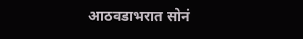आठवडाभरात सोनं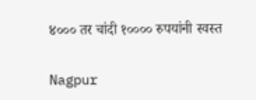४००० तर चांदी १०००० रुपयांनी स्वस्त

Nagpur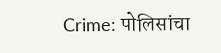Crime: पोलिसांचा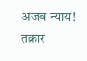अजब न्याय! तक्रार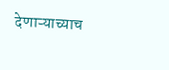देणाऱ्याच्याच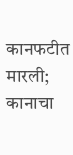कानफटीत मारली; कानाचा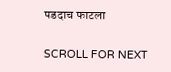पडदाच फाटला

SCROLL FOR NEXT